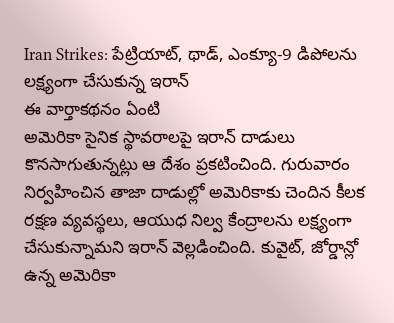Iran Strikes: పేట్రియాట్, థాడ్, ఎంక్యూ-9 డిపోలను లక్ష్యంగా చేసుకున్న ఇరాన్
ఈ వార్తాకథనం ఏంటి
అమెరికా సైనిక స్థావరాలపై ఇరాన్ దాడులు కొనసాగుతున్నట్లు ఆ దేశం ప్రకటించింది. గురువారం నిర్వహించిన తాజా దాడుల్లో అమెరికాకు చెందిన కీలక రక్షణ వ్యవస్థలు, ఆయుధ నిల్వ కేంద్రాలను లక్ష్యంగా చేసుకున్నామని ఇరాన్ వెల్లడించింది. కువైట్, జోర్డాన్లో ఉన్న అమెరికా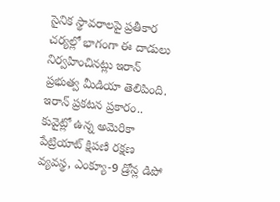సైనిక స్థావరాలపై ప్రతీకార చర్యల్లో భాగంగా ఈ దాడులు నిర్వహించినట్లు ఇరాన్ ప్రభుత్వ మీడియా తెలిపింది. ఇరాన్ ప్రకటన ప్రకారం.. కువైట్లో ఉన్న అమెరికా పేట్రియాట్ క్షిపణి రక్షణ వ్యవస్థ, ఎంక్యూ-9 డ్రోన్ల డిపో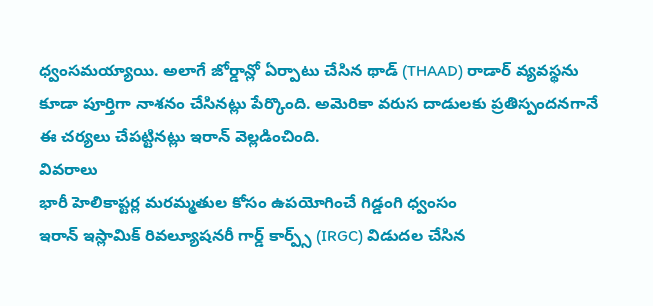ధ్వంసమయ్యాయి. అలాగే జోర్డాన్లో ఏర్పాటు చేసిన థాడ్ (THAAD) రాడార్ వ్యవస్థను కూడా పూర్తిగా నాశనం చేసినట్లు పేర్కొంది. అమెరికా వరుస దాడులకు ప్రతిస్పందనగానే ఈ చర్యలు చేపట్టినట్లు ఇరాన్ వెల్లడించింది.
వివరాలు
భారీ హెలికాప్టర్ల మరమ్మతుల కోసం ఉపయోగించే గిడ్డంగి ధ్వంసం
ఇరాన్ ఇస్లామిక్ రివల్యూషనరీ గార్డ్ కార్ప్స్ (IRGC) విడుదల చేసిన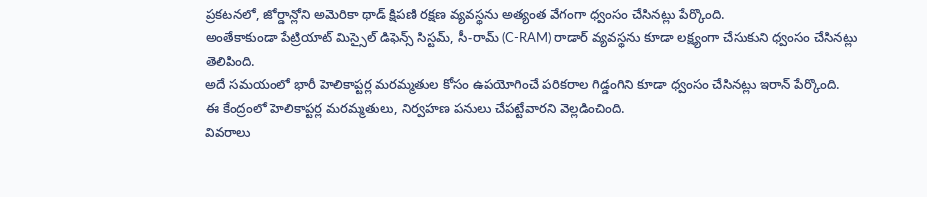ప్రకటనలో, జోర్డాన్లోని అమెరికా థాడ్ క్షిపణి రక్షణ వ్యవస్థను అత్యంత వేగంగా ధ్వంసం చేసినట్లు పేర్కొంది.
అంతేకాకుండా పేట్రియాట్ మిస్సైల్ డిఫెన్స్ సిస్టమ్, సీ-రామ్ (C-RAM) రాడార్ వ్యవస్థను కూడా లక్ష్యంగా చేసుకుని ధ్వంసం చేసినట్లు తెలిపింది.
అదే సమయంలో భారీ హెలికాప్టర్ల మరమ్మతుల కోసం ఉపయోగించే పరికరాల గిడ్డంగిని కూడా ధ్వంసం చేసినట్లు ఇరాన్ పేర్కొంది.
ఈ కేంద్రంలో హెలికాప్టర్ల మరమ్మతులు, నిర్వహణ పనులు చేపట్టేవారని వెల్లడించింది.
వివరాలు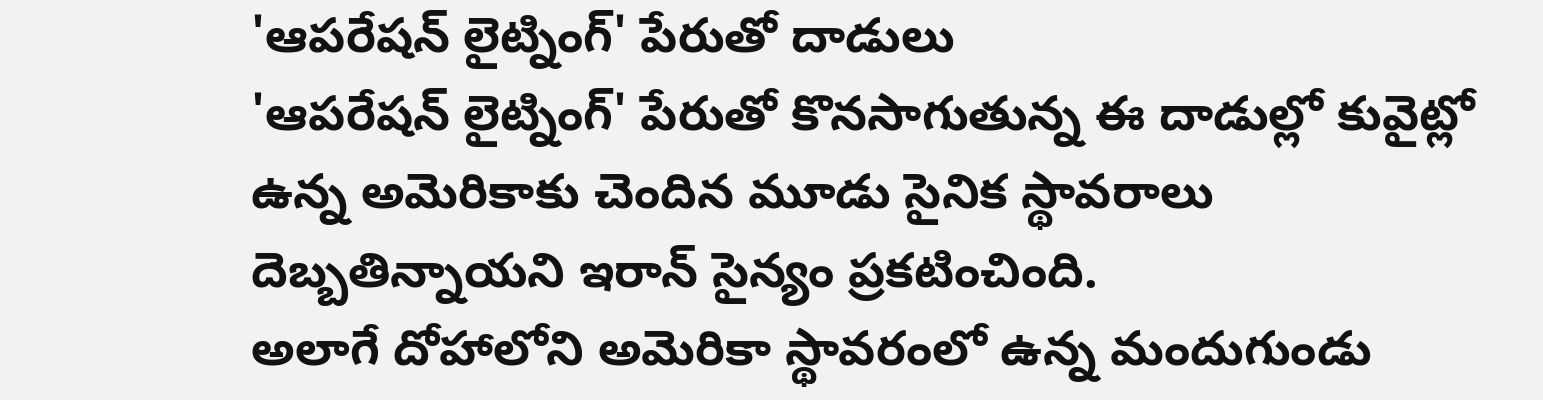'ఆపరేషన్ లైట్నింగ్' పేరుతో దాడులు
'ఆపరేషన్ లైట్నింగ్' పేరుతో కొనసాగుతున్న ఈ దాడుల్లో కువైట్లో ఉన్న అమెరికాకు చెందిన మూడు సైనిక స్థావరాలు దెబ్బతిన్నాయని ఇరాన్ సైన్యం ప్రకటించింది.
అలాగే దోహాలోని అమెరికా స్థావరంలో ఉన్న మందుగుండు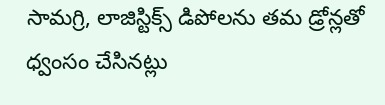సామగ్రి, లాజిస్టిక్స్ డిపోలను తమ డ్రోన్లతో ధ్వంసం చేసినట్లు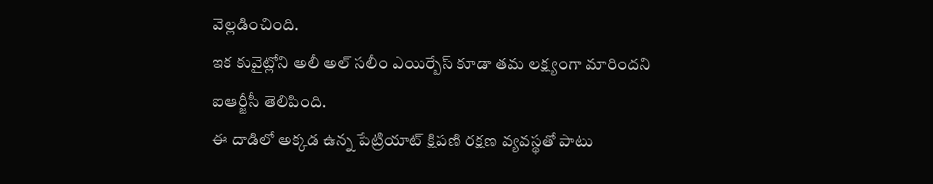వెల్లడించింది.
ఇక కువైట్లోని అలీ అల్ సలీం ఎయిర్బేస్ కూడా తమ లక్ష్యంగా మారిందని ఐఆర్జీసీ తెలిపింది.
ఈ దాడిలో అక్కడ ఉన్న పేట్రియాట్ క్షిపణి రక్షణ వ్యవస్థతో పాటు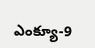ఎంక్యూ-9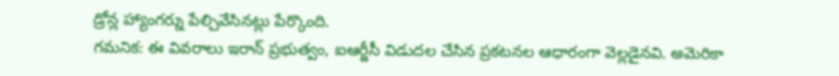డ్రోన్ల హ్యాంగర్ను పేల్చివేసినట్లు పేర్కొంది.
గమనిక: ఈ వివరాలు ఇరాన్ ప్రభుత్వం, ఐఆర్జీసీ విడుదల చేసిన ప్రకటనల ఆధారంగా వెల్లడైనవి. అమెరికా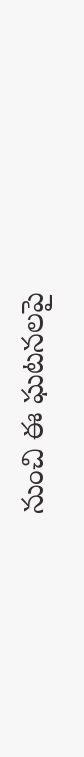నుంచి ఈ ఘటనలపై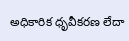అధికారిక ధృవీకరణ లేదా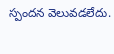స్పందన వెలువడలేదు.